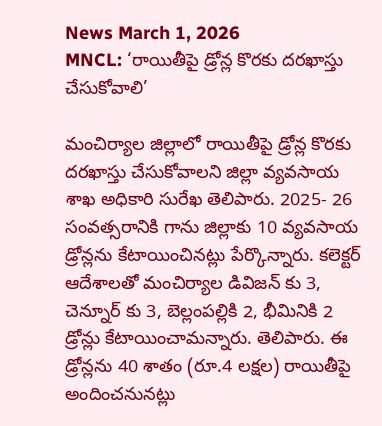News March 1, 2026
MNCL: ‘రాయితీపై డ్రోన్ల కొరకు దరఖాస్తు చేసుకోవాలి’

మంచిర్యాల జిల్లాలో రాయితీపై డ్రోన్ల కొరకు దరఖాస్తు చేసుకోవాలని జిల్లా వ్యవసాయ శాఖ అధికారి సురేఖ తెలిపారు. 2025- 26 సంవత్సరానికి గాను జిల్లాకు 10 వ్యవసాయ డ్రోన్లను కేటాయించినట్లు పేర్కొన్నారు. కలెక్టర్ ఆదేశాలతో మంచిర్యాల డివిజన్ కు 3, చెన్నూర్ కు 3, బెల్లంపల్లికి 2, భీమినికి 2 డ్రోన్లు కేటాయించామన్నారు. తెలిపారు. ఈ డ్రోన్లను 40 శాతం (రూ.4 లక్షల) రాయితీపై అందించనునట్లు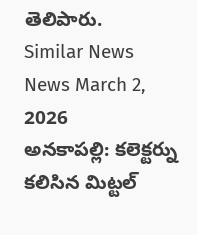తెలిపారు.
Similar News
News March 2, 2026
అనకాపల్లి: కలెక్టర్ను కలిసిన మిట్టల్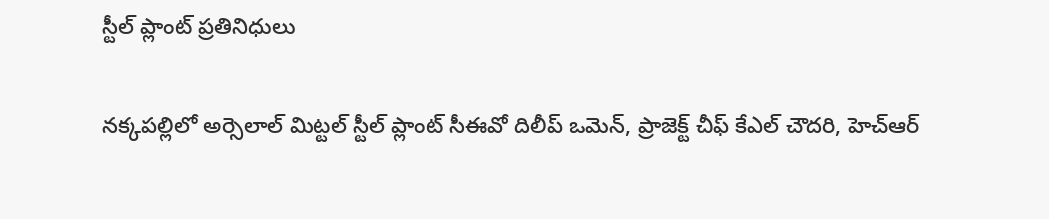స్టీల్ ప్లాంట్ ప్రతినిధులు

నక్కపల్లిలో అర్సెలాల్ మిట్టల్ స్టీల్ ప్లాంట్ సీఈవో దిలీప్ ఒమెన్, ప్రాజెక్ట్ చీఫ్ కేఎల్ చౌదరి, హెచ్ఆర్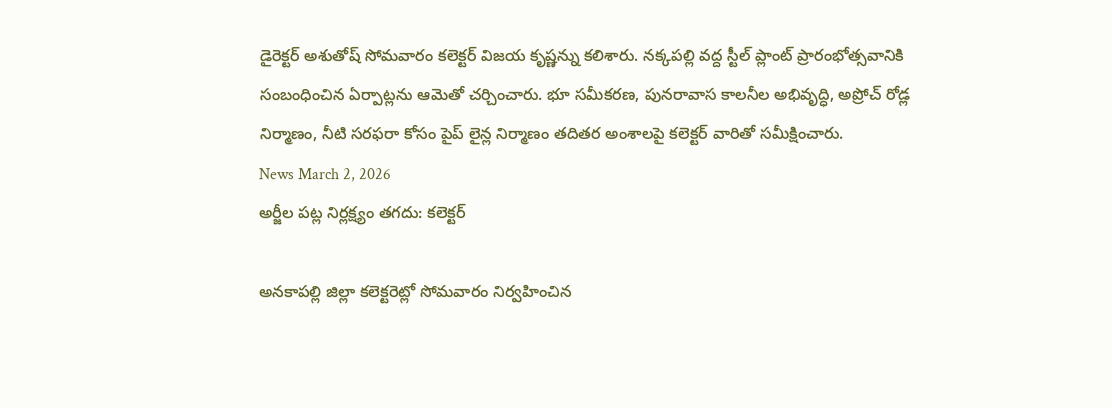డైరెక్టర్ అశుతోష్ సోమవారం కలెక్టర్ విజయ కృష్ణన్ను కలిశారు. నక్కపల్లి వద్ద స్టీల్ ప్లాంట్ ప్రారంభోత్సవానికి సంబంధించిన ఏర్పాట్లను ఆమెతో చర్చించారు. భూ సమీకరణ, పునరావాస కాలనీల అభివృద్ధి, అప్రోచ్ రోడ్ల నిర్మాణం, నీటి సరఫరా కోసం పైప్ లైన్ల నిర్మాణం తదితర అంశాలపై కలెక్టర్ వారితో సమీక్షించారు.
News March 2, 2026
అర్జీల పట్ల నిర్లక్ష్యం తగదు: కలెక్టర్

అనకాపల్లి జిల్లా కలెక్టరెట్లో సోమవారం నిర్వహించిన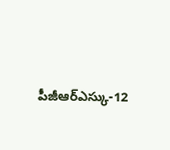పీజీఆర్ఎస్కు-12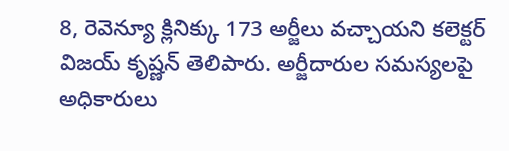8, రెవెన్యూ క్లినిక్కు 173 అర్జీలు వచ్చాయని కలెక్టర్ విజయ్ కృష్ణన్ తెలిపారు. అర్జీదారుల సమస్యలపై అధికారులు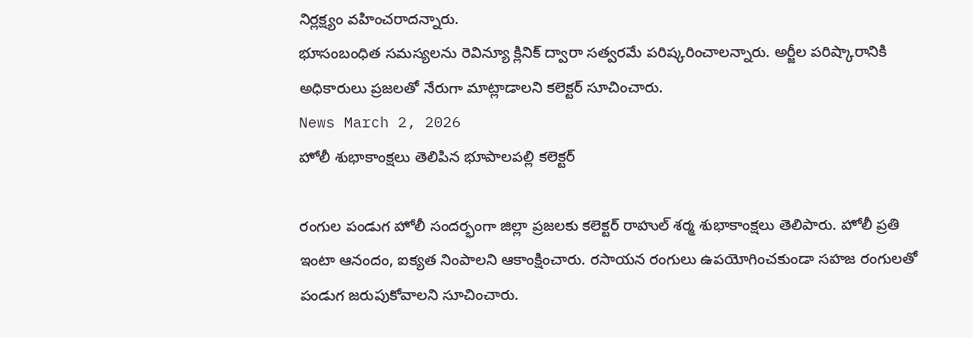నిర్లక్ష్యం వహించరాదన్నారు.
భూసంబంధిత సమస్యలను రెవిన్యూ క్లినిక్ ద్వారా సత్వరమే పరిష్కరించాలన్నారు. అర్జీల పరిష్కారానికి అధికారులు ప్రజలతో నేరుగా మాట్లాడాలని కలెక్టర్ సూచించారు.
News March 2, 2026
హోలీ శుభాకాంక్షలు తెలిపిన భూపాలపల్లి కలెక్టర్

రంగుల పండుగ హోలీ సందర్భంగా జిల్లా ప్రజలకు కలెక్టర్ రాహుల్ శర్మ శుభాకాంక్షలు తెలిపారు. హోలీ ప్రతి ఇంటా ఆనందం, ఐక్యత నింపాలని ఆకాంక్షించారు. రసాయన రంగులు ఉపయోగించకుండా సహజ రంగులతో పండుగ జరుపుకోవాలని సూచించారు.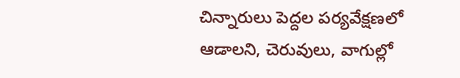చిన్నారులు పెద్దల పర్యవేక్షణలో ఆడాలని, చెరువులు, వాగుల్లో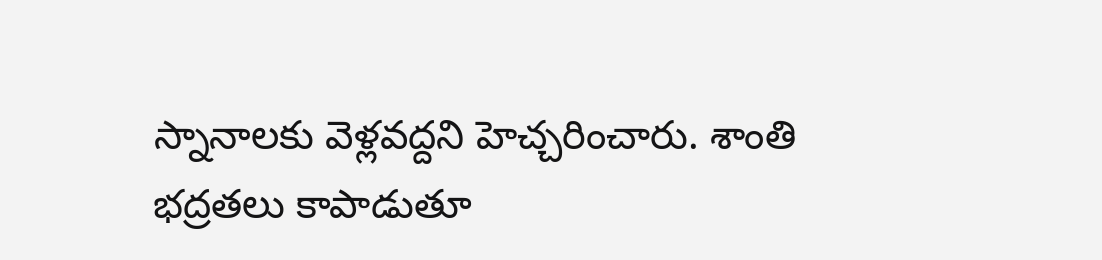స్నానాలకు వెళ్లవద్దని హెచ్చరించారు. శాంతి భద్రతలు కాపాడుతూ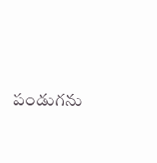పండుగను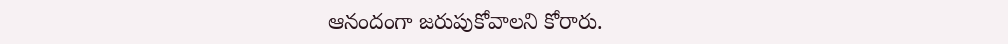ఆనందంగా జరుపుకోవాలని కోరారు.